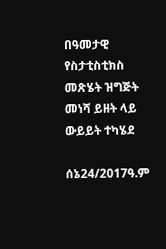በዓመታዊ የስታቲስቲክስ መጽሄት ዝግጅት መነሻ ይዘት ላይ ውይይት ተካሄደ

ሰኔ24/2017ዓ.ም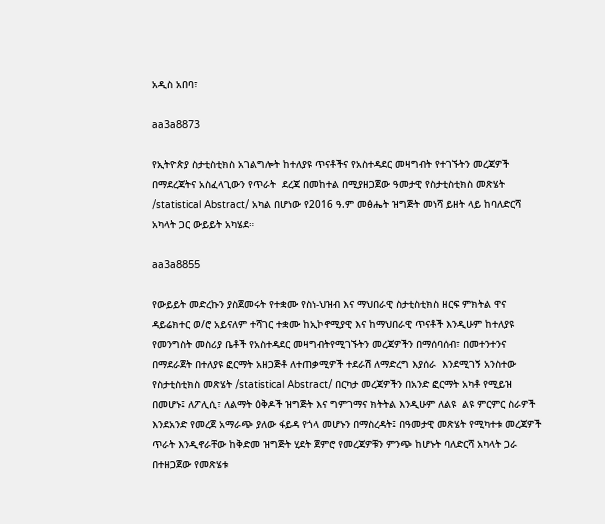አዲስ አበባ፣

aa3a8873

የኢትዮጵያ ስታቲስቲክስ አገልግሎት ከተለያዩ ጥናቶችና የአስተዳደር መዛግብት የተገኙትን መረጃዎች በማደረጃትና አስፈላጊውን የጥራት  ደረጃ በመከተል በሚያዘጋጀው ዓመታዊ የስታቲስቲክስ መጽሄት /statistical Abstract/ አካል በሆነው የ2016 ዓ.ም መፅሔት ዝግጅት መነሻ ይዘት ላይ ከባለድርሻ አካላት ጋር ውይይት አካሄደ።

aa3a8855

የውይይት መድረኩን ያስጀመሩት የተቋሙ የስነ-ህዝብ እና ማህበራዊ ስታቲስቲክስ ዘርፍ ምክትል ዋና ዳይሬክተር ወ/ሮ አይናለም ተሻገር ተቋሙ ከኢኮኖሚያዊ እና ከማህበራዊ ጥናቶች እንዲሁም ከተለያዩ የመንግስት መስሪያ ቤቶች የአስተዳደር መዛግብትየሚገኙትን መረጃዎችን በማሰባሰብ፣ በመተንተንና በማደራጀት በተለያዩ ፎርማት አዘጋጅቶ ለተጠቃሚዎች ተደራሽ ለማድረግ እያሰራ  እንደሚገኝ አንስተው የስታቲስቲክስ መጽሄት /statistical Abstract/ በርካታ መረጃዎችን በአንድ ፎርማት አካቶ የሚይዝ በመሆኑ፤ ለፖሊሲ፣ ለልማት ዕቅዶች ዝግጅት እና ግምገማና ክትትል እንዲሁም ለልዩ  ልዩ ምርምር ስራዎች እንደአንድ የመረጀ አማራጭ ያለው ፋይዳ የጎላ መሆኑን በማስረዳት፤ በዓመታዊ መጽሄት የሚካተቱ መረጃዎች  ጥራት እንዲኖራቸው ከቅድመ ዝግጅት ሂደት ጀምሮ የመረጃዎቹን ምንጭ ከሆኑት ባለድርሻ አካላት ጋራ በተዘጋጀው የመጽሄቱ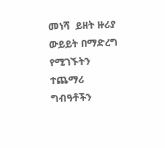መነሻ  ይዘት ዙሪያ ውይይት በማድረግ የሚገኙትን ተጨማሪ ግብዓቶችን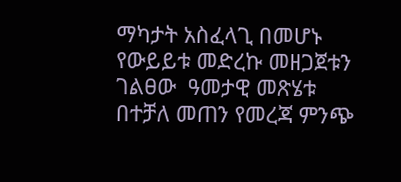ማካታት አስፈላጊ በመሆኑ የውይይቱ መድረኩ መዘጋጀቱን ገልፀው  ዓመታዊ መጽሄቱ በተቻለ መጠን የመረጃ ምንጭ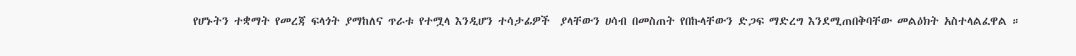የሆኑትን ተቋማት የመረጃ ፍላጎት ያማከለና ጥራቱ የተሟላ እንዲሆን ተሳታፊዎች  ያላቸውን ሀሳብ በመስጠት የበኩላቸውን ድጋፍ ማድረግ እንደሚጠበቅባቸው መልዕክት አስተላልፈዋል ።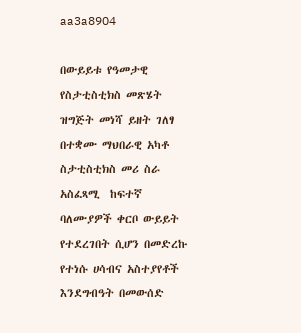aa3a8904

በውይይቱ የዓመታዊ የስታቲስቲክስ መጽሄት ዝግጅት መነሻ ይዘት ገለፃ በተቋሙ ማህበራዊ አካቶ ስታቲስቲክስ መሪ ስራ አስፈጻሚ  ከፍተኛ ባለሙያዎች ቀርቦ ውይይት የተደረገበት ሲሆን በመድረኩ የተነሱ ሀሳብና አስተያየቶች እንደግብዓት በመውሰድ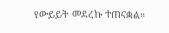የውይይት መደረኩ ተጠናቋል።